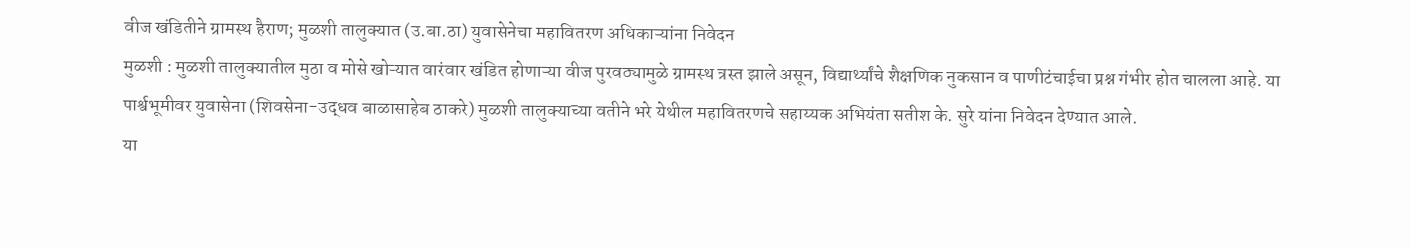वीज खंडितीने ग्रामस्थ हैराण; मुळशी तालुक्यात (उ.बा.ठा) युवासेनेचा महावितरण अधिकाऱ्यांना निवेदन
मुळशी : मुळशी तालुक्यातील मुठा व मोसे खोऱ्यात वारंवार खंडित होणाऱ्या वीज पुरवठ्यामुळे ग्रामस्थ त्रस्त झाले असून, विद्यार्थ्यांचे शैक्षणिक नुकसान व पाणीटंचाईचा प्रश्न गंभीर होत चालला आहे. या पार्श्वभूमीवर युवासेना (शिवसेना-उद्धव बाळासाहेब ठाकरे) मुळशी तालुक्याच्या वतीने भरे येथील महावितरणचे सहाय्यक अभियंता सतीश के. सुरे यांना निवेदन देण्यात आले.
या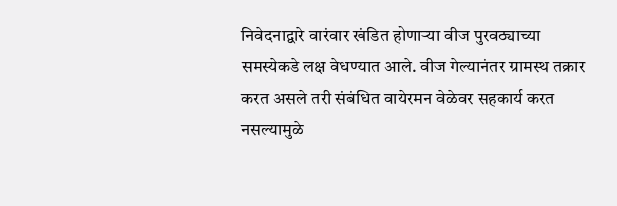निवेदनाद्वारे वारंवार खंडित होणाऱ्या वीज पुरवठ्याच्या समस्येकडे लक्ष वेधण्यात आले. वीज गेल्यानंतर ग्रामस्थ तक्रार करत असले तरी संबंधित वायेरमन वेळेवर सहकार्य करत नसल्यामुळे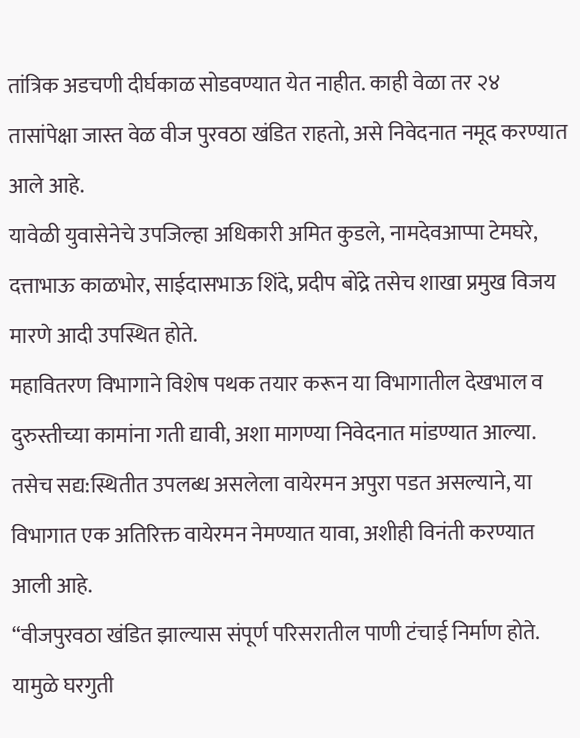तांत्रिक अडचणी दीर्घकाळ सोडवण्यात येत नाहीत. काही वेळा तर २४ तासांपेक्षा जास्त वेळ वीज पुरवठा खंडित राहतो, असे निवेदनात नमूद करण्यात आले आहे.
यावेळी युवासेनेचे उपजिल्हा अधिकारी अमित कुडले, नामदेवआप्पा टेमघरे, दत्ताभाऊ काळभोर, साईदासभाऊ शिंदे, प्रदीप बोंद्रे तसेच शाखा प्रमुख विजय मारणे आदी उपस्थित होते.
महावितरण विभागाने विशेष पथक तयार करून या विभागातील देखभाल व दुरुस्तीच्या कामांना गती द्यावी, अशा मागण्या निवेदनात मांडण्यात आल्या. तसेच सद्य:स्थितीत उपलब्ध असलेला वायेरमन अपुरा पडत असल्याने, या विभागात एक अतिरिक्त वायेरमन नेमण्यात यावा, अशीही विनंती करण्यात आली आहे.
“वीजपुरवठा खंडित झाल्यास संपूर्ण परिसरातील पाणी टंचाई निर्माण होते. यामुळे घरगुती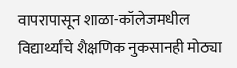वापरापासून शाळा-कॉलेजमधील विद्यार्थ्यांचे शैक्षणिक नुकसानही मोठ्या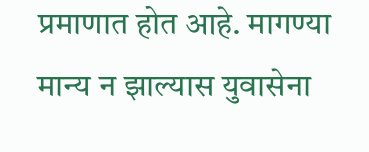प्रमाणात होत आहे. मागण्या मान्य न झाल्यास युवासेना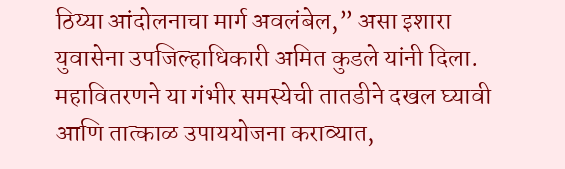ठिय्या आंदोलनाचा मार्ग अवलंबेल,” असा इशारा युवासेना उपजिल्हाधिकारी अमित कुडले यांनी दिला.
महावितरणने या गंभीर समस्येची तातडीने दखल घ्यावी आणि तात्काळ उपाययोजना कराव्यात,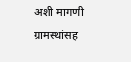अशी मागणी ग्रामस्थांसह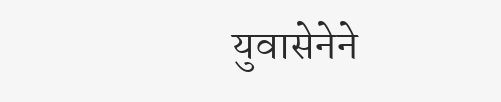युवासेनेने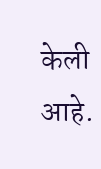केली आहे.